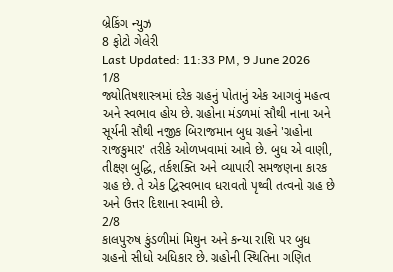બ્રેકિંગ ન્યુઝ
8 ફોટો ગેલેરી
Last Updated: 11:33 PM, 9 June 2026
1/8
જ્યોતિષશાસ્ત્રમાં દરેક ગ્રહનું પોતાનું એક આગવું મહત્વ અને સ્વભાવ હોય છે. ગ્રહોના મંડળમાં સૌથી નાના અને સૂર્યની સૌથી નજીક બિરાજમાન બુધ ગ્રહને 'ગ્રહોના રાજકુમાર' તરીકે ઓળખવામાં આવે છે. બુધ એ વાણી, તીક્ષ્ણ બુદ્ધિ, તર્કશક્તિ અને વ્યાપારી સમજણના કારક ગ્રહ છે. તે એક દ્વિસ્વભાવ ધરાવતો પૃથ્વી તત્વનો ગ્રહ છે અને ઉત્તર દિશાના સ્વામી છે.
2/8
કાલપુરુષ કુંડળીમાં મિથુન અને કન્યા રાશિ પર બુધ ગ્રહનો સીધો અધિકાર છે. ગ્રહોની સ્થિતિના ગણિત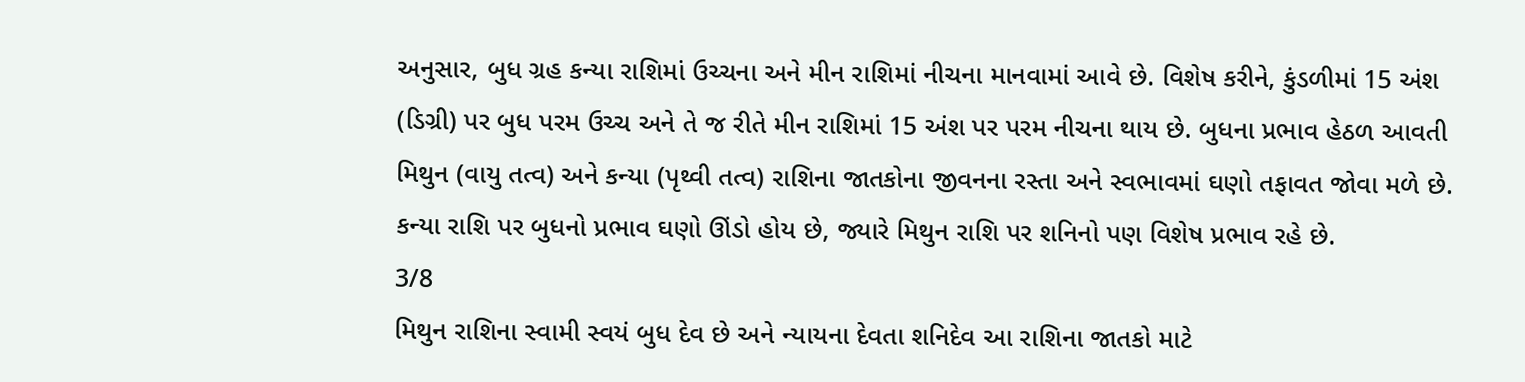અનુસાર, બુધ ગ્રહ કન્યા રાશિમાં ઉચ્ચના અને મીન રાશિમાં નીચના માનવામાં આવે છે. વિશેષ કરીને, કુંડળીમાં 15 અંશ (ડિગ્રી) પર બુધ પરમ ઉચ્ચ અને તે જ રીતે મીન રાશિમાં 15 અંશ પર પરમ નીચના થાય છે. બુધના પ્રભાવ હેઠળ આવતી મિથુન (વાયુ તત્વ) અને કન્યા (પૃથ્વી તત્વ) રાશિના જાતકોના જીવનના રસ્તા અને સ્વભાવમાં ઘણો તફાવત જોવા મળે છે. કન્યા રાશિ પર બુધનો પ્રભાવ ઘણો ઊંડો હોય છે, જ્યારે મિથુન રાશિ પર શનિનો પણ વિશેષ પ્રભાવ રહે છે.
3/8
મિથુન રાશિના સ્વામી સ્વયં બુધ દેવ છે અને ન્યાયના દેવતા શનિદેવ આ રાશિના જાતકો માટે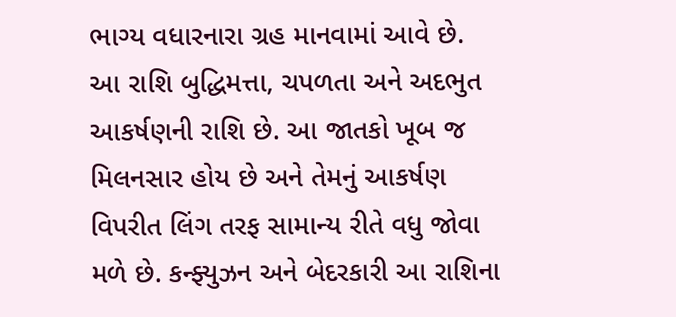ભાગ્ય વધારનારા ગ્રહ માનવામાં આવે છે. આ રાશિ બુદ્ધિમત્તા, ચપળતા અને અદભુત આકર્ષણની રાશિ છે. આ જાતકો ખૂબ જ મિલનસાર હોય છે અને તેમનું આકર્ષણ વિપરીત લિંગ તરફ સામાન્ય રીતે વધુ જોવા મળે છે. કન્ફ્યુઝન અને બેદરકારી આ રાશિના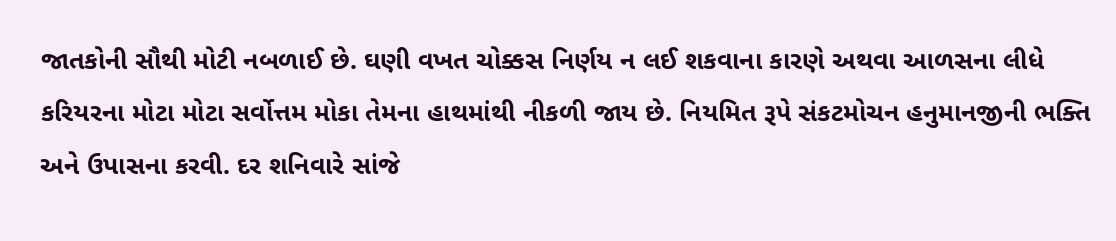જાતકોની સૌથી મોટી નબળાઈ છે. ઘણી વખત ચોક્કસ નિર્ણય ન લઈ શકવાના કારણે અથવા આળસના લીધે કરિયરના મોટા મોટા સર્વોત્તમ મોકા તેમના હાથમાંથી નીકળી જાય છે. નિયમિત રૂપે સંકટમોચન હનુમાનજીની ભક્તિ અને ઉપાસના કરવી. દર શનિવારે સાંજે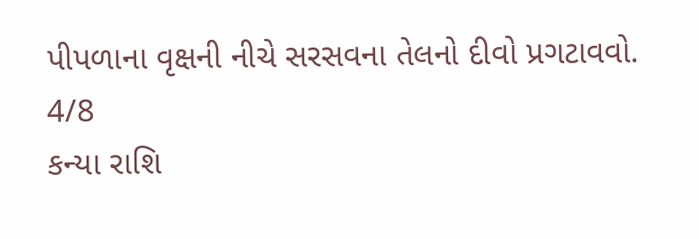પીપળાના વૃક્ષની નીચે સરસવના તેલનો દીવો પ્રગટાવવો.
4/8
કન્યા રાશિ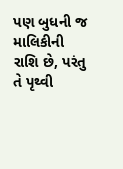પણ બુધની જ માલિકીની રાશિ છે, પરંતુ તે પૃથ્વી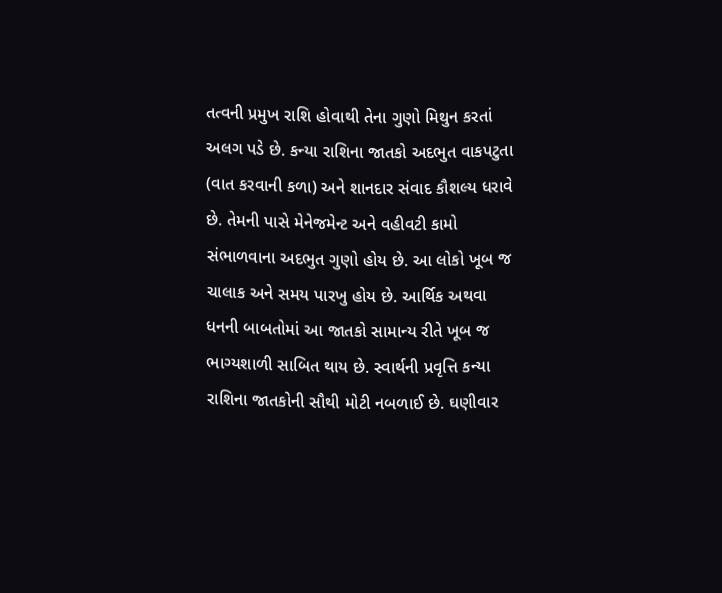તત્વની પ્રમુખ રાશિ હોવાથી તેના ગુણો મિથુન કરતાં અલગ પડે છે. કન્યા રાશિના જાતકો અદભુત વાકપટુતા (વાત કરવાની કળા) અને શાનદાર સંવાદ કૌશલ્ય ધરાવે છે. તેમની પાસે મેનેજમેન્ટ અને વહીવટી કામો સંભાળવાના અદભુત ગુણો હોય છે. આ લોકો ખૂબ જ ચાલાક અને સમય પારખુ હોય છે. આર્થિક અથવા ધનની બાબતોમાં આ જાતકો સામાન્ય રીતે ખૂબ જ ભાગ્યશાળી સાબિત થાય છે. સ્વાર્થની પ્રવૃત્તિ કન્યા રાશિના જાતકોની સૌથી મોટી નબળાઈ છે. ઘણીવાર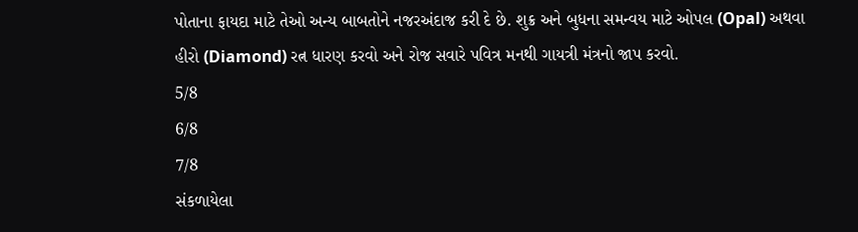પોતાના ફાયદા માટે તેઓ અન્ય બાબતોને નજરઅંદાજ કરી દે છે. શુક્ર અને બુધના સમન્વય માટે ઓપલ (Opal) અથવા હીરો (Diamond) રત્ન ધારણ કરવો અને રોજ સવારે પવિત્ર મનથી ગાયત્રી મંત્રનો જાપ કરવો.
5/8
6/8
7/8
સંકળાયેલા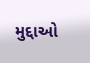મુદ્દાઓ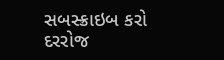સબસ્ક્રાઇબ કરો
દરરોજ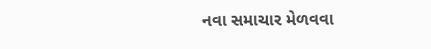નવા સમાચાર મેળવવા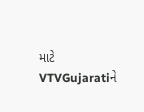માટે VTVGujaratiને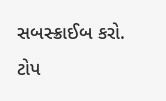સબસ્ક્રાઈબ કરો.
ટોપ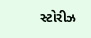સ્ટોરીઝ